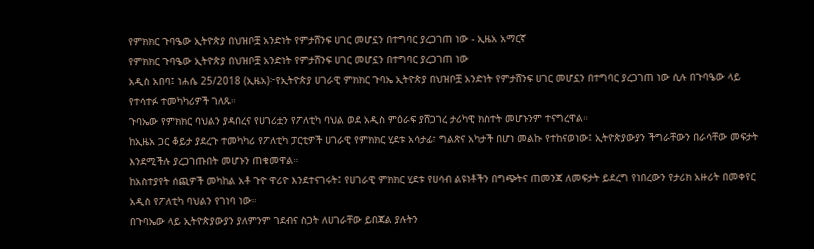የምክክር ጉባዔው ኢትዮጵያ በህዝቦቿ አንድነት የምታሸንፍ ሀገር መሆኗን በተግባር ያረጋገጠ ነው - ኢዜአ አማርኛ
የምክክር ጉባዔው ኢትዮጵያ በህዝቦቿ አንድነት የምታሸንፍ ሀገር መሆኗን በተግባር ያረጋገጠ ነው
አዲስ አበባ፤ ነሐሴ 25/2018 (ኢዜአ)፦የኢትዮጵያ ሀገራዊ ምክክር ጉባኤ ኢትዮጵያ በህዝቦቿ አንድነት የምታሸንፍ ሀገር መሆኗን በተግባር ያረጋገጠ ነው ሲሉ በጉባዔው ላይ የተሳተፉ ተመካካሪዎች ገለጹ።
ጉባኤው የምክክር ባህልን ያዳበረና የሀገሪቷን የፖለቲካ ባህል ወደ አዲስ ምዕራፍ ያሸጋገረ ታሪካዊ ክስተት መሆኑንም ተናግረዋል።
ከኢዜአ ጋር ቆይታ ያደረጉ ተመካካሪ የፖለቲካ ፓርቲዎች ሀገራዊ የምክክር ሂደቱ አሳታፊ፣ ግልጽና አካታች በሆነ መልኩ የተከናወነው፤ ኢትዮጵያውያን ችግራቸውን በራሳቸው መፍታት እንደሚችሉ ያረጋገጡበት መሆኑን ጠቁመዋል።
ከአስተያየት ሰጪዎች መካከል አቶ ጉዮ ዋሪዮ እንደተናገሩት፤ የሀገራዊ ምክክር ሂደቱ የሀሳብ ልዩነቶችን በግጭትና ጠመንጃ ለመፍታት ይደረግ የነበረውን የታሪክ አዙሪት በመቀየር አዲስ የፖለቲካ ባህልን የገነባ ነው።
በጉባኤው ላይ ኢትዮጵያውያን ያለምንም ገደብና ስጋት ለሀገራቸው ይበጃል ያሉትን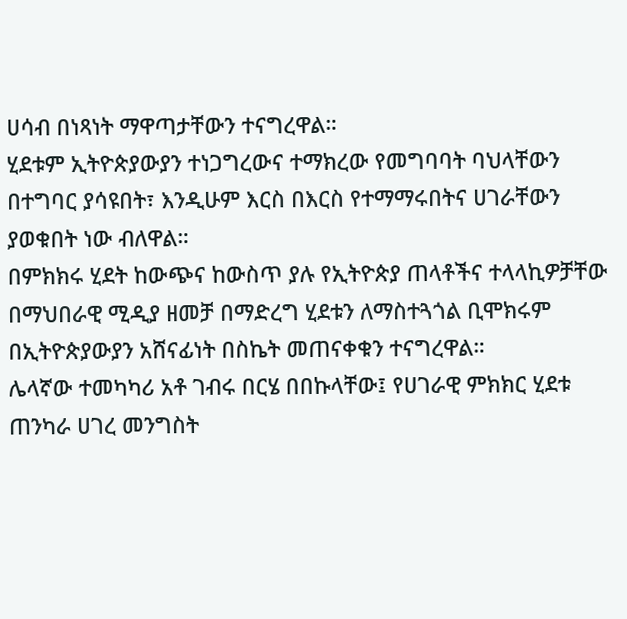ሀሳብ በነጻነት ማዋጣታቸውን ተናግረዋል።
ሂደቱም ኢትዮጵያውያን ተነጋግረውና ተማክረው የመግባባት ባህላቸውን በተግባር ያሳዩበት፣ እንዲሁም እርስ በእርስ የተማማሩበትና ሀገራቸውን ያወቁበት ነው ብለዋል።
በምክክሩ ሂደት ከውጭና ከውስጥ ያሉ የኢትዮጵያ ጠላቶችና ተላላኪዎቻቸው በማህበራዊ ሚዲያ ዘመቻ በማድረግ ሂደቱን ለማስተጓጎል ቢሞክሩም በኢትዮጵያውያን አሸናፊነት በስኬት መጠናቀቁን ተናግረዋል።
ሌላኛው ተመካካሪ አቶ ገብሩ በርሄ በበኩላቸው፤ የሀገራዊ ምክክር ሂደቱ ጠንካራ ሀገረ መንግስት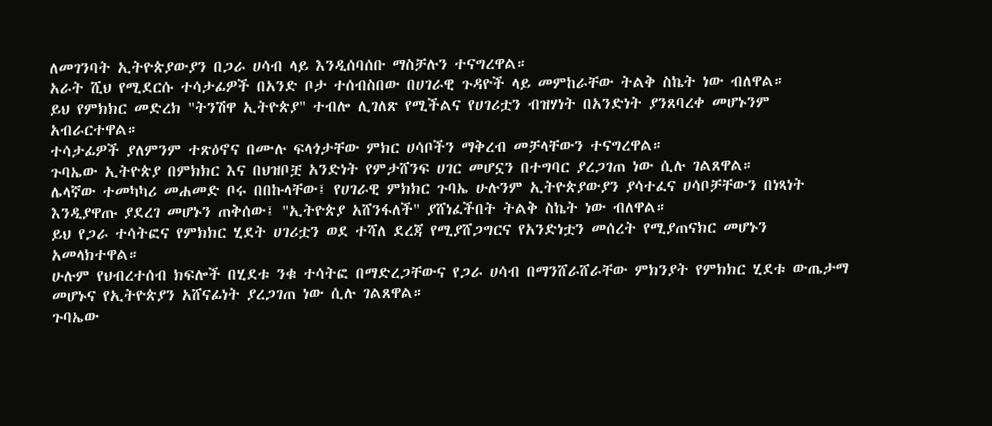ለመገንባት ኢትዮጵያውያን በጋራ ሀሳብ ላይ እንዲሰባሰቡ ማስቻሉን ተናግረዋል።
አራት ሺህ የሚደርሱ ተሳታፊዎች በአንድ ቦታ ተሰብስበው በሀገራዊ ጉዳዮች ላይ መምከራቸው ትልቅ ስኬት ነው ብለዋል።
ይህ የምክክር መድረክ "ትንሽዋ ኢትዮጵያ" ተብሎ ሊገለጽ የሚችልና የሀገሪቷን ብዝሃነት በአንድነት ያንጸባረቀ መሆኑንም አብራርተዋል።
ተሳታፊዎች ያለምንም ተጽዕኖና በሙሉ ፍላጎታቸው ምክር ሀሳቦችን ማቅረብ መቻላቸውን ተናግረዋል።
ጉባኤው ኢትዮጵያ በምክክር እና በህዝቦቿ አንድነት የምታሸንፍ ሀገር መሆኗን በተግባር ያረጋገጠ ነው ሲሉ ገልጸዋል።
ሌላኛው ተመካካሪ መሐመድ ቦሩ በበኩላቸው፤ የሀገራዊ ምክክር ጉባኤ ሁሉንም ኢትዮጵያውያን ያሳተፈና ሀሳቦቻቸውን በነጻነት እንዲያዋጡ ያደረገ መሆኑን ጠቅሰው፤ "ኢትዮጵያ አሸንፋለች" ያሸነፈችበት ትልቅ ስኬት ነው ብለዋል።
ይህ የጋራ ተሳትፎና የምክክር ሂደት ሀገሪቷን ወደ ተሻለ ደረጃ የሚያሸጋግርና የአንድነቷን መሰረት የሚያጠናክር መሆኑን አመላክተዋል።
ሁሉም የህብረተሰብ ክፍሎች በሂደቱ ንቁ ተሳትፎ በማድረጋቸውና የጋራ ሀሳብ በማንሸራሸራቸው ምክንያት የምክክር ሂደቱ ውጤታማ መሆኑና የኢትዮጵያን አሸናፊነት ያረጋገጠ ነው ሲሉ ገልጸዋል።
ጉባኤው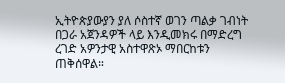ኢትዮጵያውያን ያለ ሶስተኛ ወገን ጣልቃ ገብነት በጋራ አጀንዳዎች ላይ እንዲመክሩ በማድረግ ረገድ አዎንታዊ አስተዋጽኦ ማበርከቱን ጠቅሰዋል።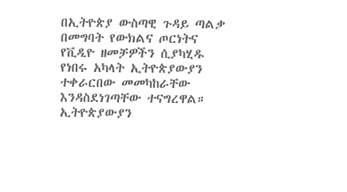በኢትዮጵያ ውስጣዊ ጉዳይ ጣልቃ በመግባት የውክልና ጦርነትና የቪዲዮ ዘመቻዎችን ሲያካሂዱ የነበሩ አካላት ኢትዮጵያውያን ተቀራርበው መመካከራቸው እንዳስደነገጣቸው ተናግረዋል።
ኢትዮጵያውያን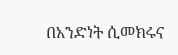በአንድነት ሲመክሩና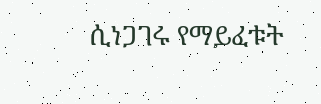ሲነጋገሩ የማይፈቱት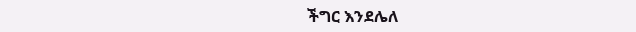ችግር እንደሌለ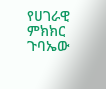የሀገራዊ ምክክር ጉባኤው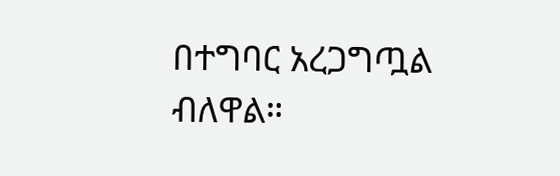በተግባር አረጋግጧል ብለዋል።